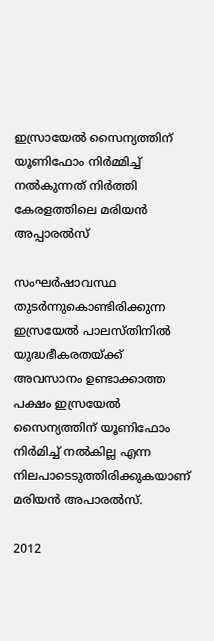ഇസ്രായേൽ സൈന്യത്തിന് യൂണിഫോം നിർമ്മിച്ച് നൽകുന്നത് നിർത്തി കേരളത്തിലെ മരിയൻ അപ്പാരൽസ്‌

സംഘർഷാവസ്ഥ തുടർന്നുകൊണ്ടിരിക്കുന്ന ഇസ്രയേൽ പാലസ്തിനിൽ യുദ്ധഭീകരതയ്ക്ക് അവസാനം ഉണ്ടാക്കാത്ത പക്ഷം ഇസ്രയേൽ സൈന്യത്തിന് യൂണിഫോം നിർമിച്ച്‌ നൽകില്ല എന്ന നിലപാടെടുത്തിരിക്കുകയാണ് മരിയൻ അപാരൽസ്.

2012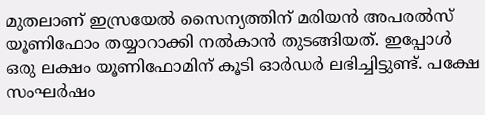മുതലാണ് ഇസ്രയേൽ സൈന്യത്തിന് മരിയൻ അപരൽസ് യൂണിഫോം തയ്യാറാക്കി നൽകാൻ തുടങ്ങിയത്. ഇപ്പോൾ ഒരു ലക്ഷം യൂണിഫോമിന് കൂടി ഓർഡർ ലഭിച്ചിട്ടുണ്ട്. പക്ഷേ സംഘർഷം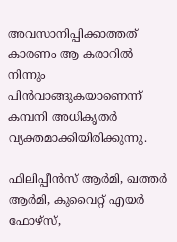അവസാനിപ്പിക്കാത്തത് കാരണം ആ കരാറിൽ നിന്നും പിൻവാങ്ങുകയാണെന്ന് കമ്പനി അധികൃതർ വ്യക്തമാക്കിയിരിക്കുന്നു.

ഫിലിപ്പീൻസ് ആർമി, ഖത്തർ ആർമി, കുവൈറ്റ് എയർ ഫോഴ്സ്,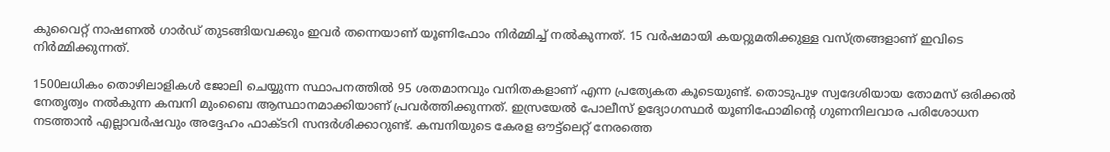കുവൈറ്റ് നാഷണൽ ഗാർഡ് തുടങ്ങിയവക്കും ഇവർ തന്നെയാണ് യൂണിഫോം നിർമ്മിച്ച് നൽകുന്നത്. 15 വർഷമായി കയറ്റുമതിക്കുള്ള വസ്ത്രങ്ങളാണ് ഇവിടെ നിർമ്മിക്കുന്നത്.

1500ലധികം തൊഴിലാളികൾ ജോലി ചെയ്യുന്ന സ്ഥാപനത്തിൽ 95 ശതമാനവും വനിതകളാണ് എന്ന പ്രത്യേകത കൂടെയുണ്ട്. തൊടുപുഴ സ്വദേശിയായ തോമസ് ഒരിക്കൽ നേതൃത്വം നൽകുന്ന കമ്പനി മുംബൈ ആസ്ഥാനമാക്കിയാണ് പ്രവർത്തിക്കുന്നത്. ഇസ്രയേൽ പോലീസ് ഉദ്യോഗസ്ഥർ യൂണിഫോമിന്റെ ഗുണനിലവാര പരിശോധന നടത്താൻ എല്ലാവർഷവും അദ്ദേഹം ഫാക്ടറി സന്ദർശിക്കാറുണ്ട്. കമ്പനിയുടെ കേരള ഔട്ട്ലെറ്റ് നേരത്തെ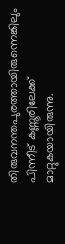തിരുവനന്തപുരത്തായിരുന്നെങ്കിലും പിന്നീട് കണ്ണൂരിലേക്ക് മാറ്റുകയായിരുന്നു.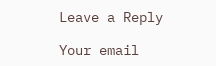Leave a Reply

Your email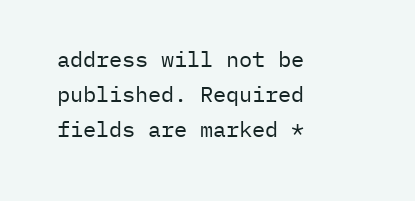address will not be published. Required fields are marked *